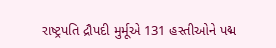રાષ્ટ્રપતિ દ્રૌપદી મુર્મૂએ 131 હસ્તીઓને પદ્મ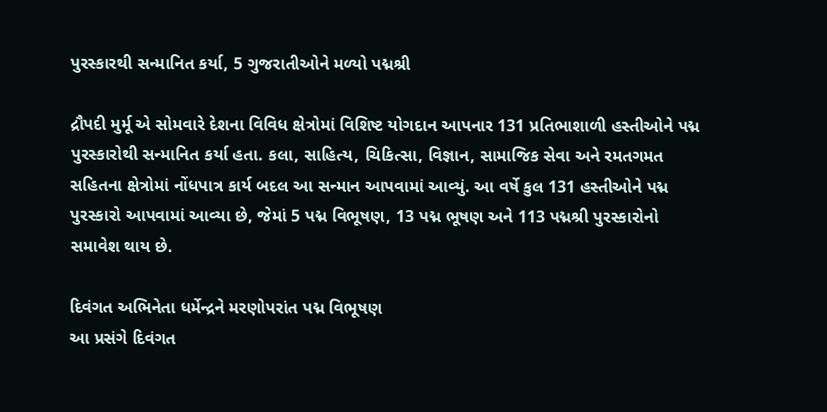પુરસ્કારથી સન્માનિત કર્યા, 5 ગુજરાતીઓને મળ્યો પદ્મશ્રી

દ્રૌપદી મુર્મૂ એ સોમવારે દેશના વિવિધ ક્ષેત્રોમાં વિશિષ્ટ યોગદાન આપનાર 131 પ્રતિભાશાળી હસ્તીઓને પદ્મ પુરસ્કારોથી સન્માનિત કર્યા હતા. કલા, સાહિત્ય, ચિકિત્સા, વિજ્ઞાન, સામાજિક સેવા અને રમતગમત સહિતના ક્ષેત્રોમાં નોંધપાત્ર કાર્ય બદલ આ સન્માન આપવામાં આવ્યું. આ વર્ષે કુલ 131 હસ્તીઓને પદ્મ પુરસ્કારો આપવામાં આવ્યા છે, જેમાં 5 પદ્મ વિભૂષણ, 13 પદ્મ ભૂષણ અને 113 પદ્મશ્રી પુરસ્કારોનો સમાવેશ થાય છે.

દિવંગત અભિનેતા ધર્મેન્દ્રને મરણોપરાંત પદ્મ વિભૂષણ
આ પ્રસંગે દિવંગત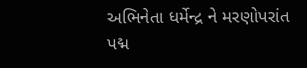અભિનેતા ધર્મેન્દ્ર ને મરણોપરાંત પદ્મ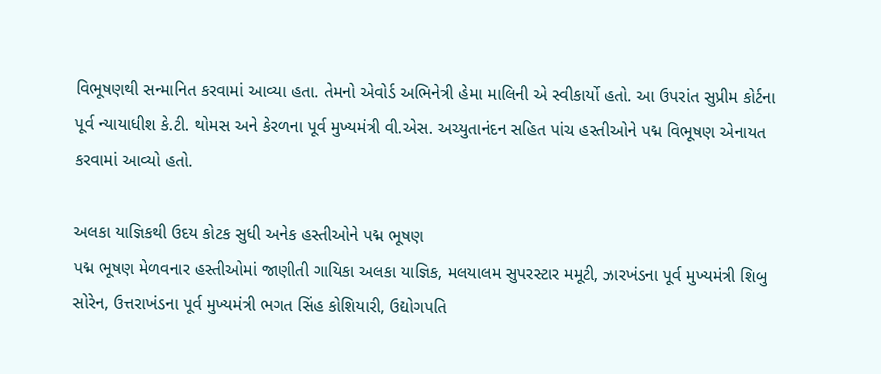વિભૂષણથી સન્માનિત કરવામાં આવ્યા હતા. તેમનો એવોર્ડ અભિનેત્રી હેમા માલિની એ સ્વીકાર્યો હતો. આ ઉપરાંત સુપ્રીમ કોર્ટના પૂર્વ ન્યાયાધીશ કે.ટી. થોમસ અને કેરળના પૂર્વ મુખ્યમંત્રી વી.એસ. અચ્યુતાનંદન સહિત પાંચ હસ્તીઓને પદ્મ વિભૂષણ એનાયત કરવામાં આવ્યો હતો.

અલકા યાજ્ઞિકથી ઉદય કોટક સુધી અનેક હસ્તીઓને પદ્મ ભૂષણ
પદ્મ ભૂષણ મેળવનાર હસ્તીઓમાં જાણીતી ગાયિકા અલકા યાજ્ઞિક, મલયાલમ સુપરસ્ટાર મમૂટી, ઝારખંડના પૂર્વ મુખ્યમંત્રી શિબુ સોરેન, ઉત્તરાખંડના પૂર્વ મુખ્યમંત્રી ભગત સિંહ કોશિયારી, ઉદ્યોગપતિ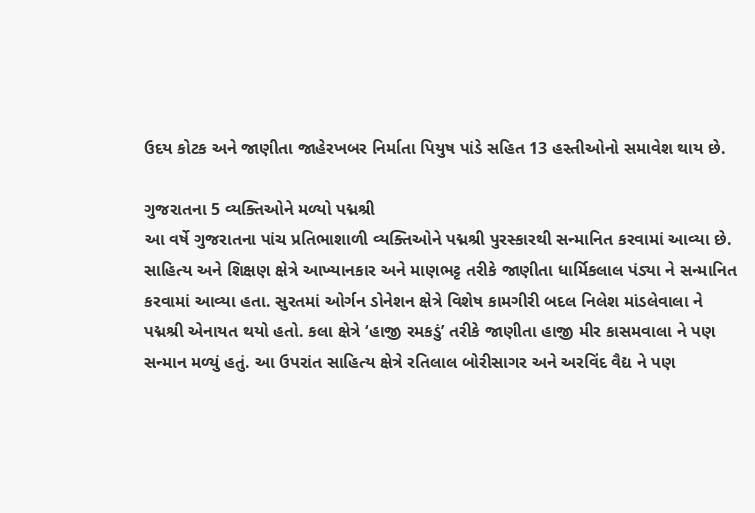ઉદય કોટક અને જાણીતા જાહેરખબર નિર્માતા પિયુષ પાંડે સહિત 13 હસ્તીઓનો સમાવેશ થાય છે.

ગુજરાતના 5 વ્યક્તિઓને મળ્યો પદ્મશ્રી
આ વર્ષે ગુજરાતના પાંચ પ્રતિભાશાળી વ્યક્તિઓને પદ્મશ્રી પુરસ્કારથી સન્માનિત કરવામાં આવ્યા છે. સાહિત્ય અને શિક્ષણ ક્ષેત્રે આખ્યાનકાર અને માણભટ્ટ તરીકે જાણીતા ધાર્મિકલાલ પંડ્યા ને સન્માનિત કરવામાં આવ્યા હતા. સુરતમાં ઓર્ગન ડોનેશન ક્ષેત્રે વિશેષ કામગીરી બદલ નિલેશ માંડલેવાલા ને પદ્મશ્રી એનાયત થયો હતો. કલા ક્ષેત્રે ‘હાજી રમકડું’ તરીકે જાણીતા હાજી મીર કાસમવાલા ને પણ સન્માન મળ્યું હતું. આ ઉપરાંત સાહિત્ય ક્ષેત્રે રતિલાલ બોરીસાગર અને અરવિંદ વૈદ્ય ને પણ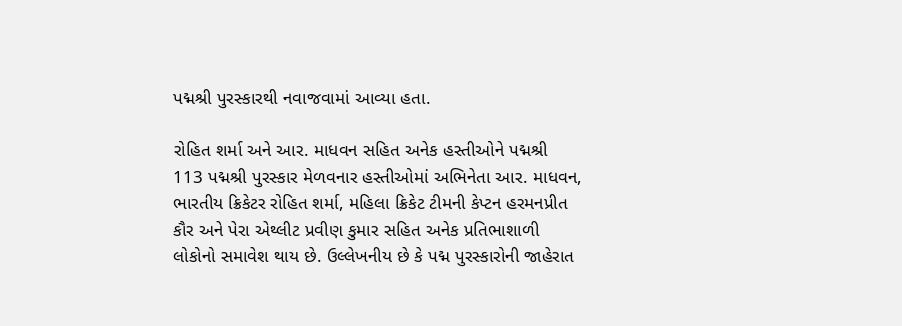પદ્મશ્રી પુરસ્કારથી નવાજવામાં આવ્યા હતા.

રોહિત શર્મા અને આર. માધવન સહિત અનેક હસ્તીઓને પદ્મશ્રી
113 પદ્મશ્રી પુરસ્કાર મેળવનાર હસ્તીઓમાં અભિનેતા આર. માધવન, ભારતીય ક્રિકેટર રોહિત શર્મા, મહિલા ક્રિકેટ ટીમની કેપ્ટન હરમનપ્રીત કૌર અને પેરા એથ્લીટ પ્રવીણ કુમાર સહિત અનેક પ્રતિભાશાળી લોકોનો સમાવેશ થાય છે. ઉલ્લેખનીય છે કે પદ્મ પુરસ્કારોની જાહેરાત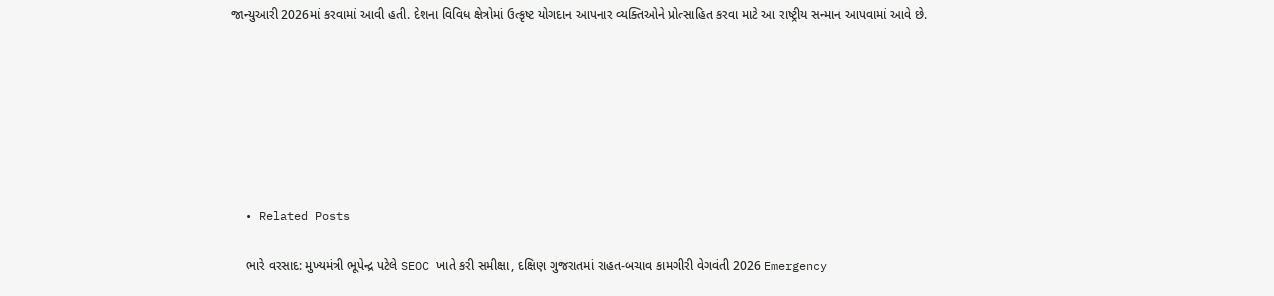જાન્યુઆરી 2026માં કરવામાં આવી હતી. દેશના વિવિધ ક્ષેત્રોમાં ઉત્કૃષ્ટ યોગદાન આપનાર વ્યક્તિઓને પ્રોત્સાહિત કરવા માટે આ રાષ્ટ્રીય સન્માન આપવામાં આવે છે.







  • Related Posts

    ભારે વરસાદ: મુખ્યમંત્રી ભૂપેન્દ્ર પટેલે SEOC ખાતે કરી સમીક્ષા, દક્ષિણ ગુજરાતમાં રાહત-બચાવ કામગીરી વેગવંતી 2026 Emergency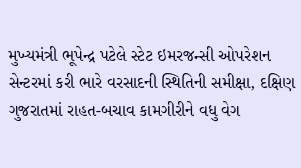મુખ્યમંત્રી ભૂપેન્દ્ર પટેલે સ્ટેટ ઇમરજન્સી ઓપરેશન સેન્ટરમાં કરી ભારે વરસાદની સ્થિતિની સમીક્ષા, દક્ષિણ ગુજરાતમાં રાહત-બચાવ કામગીરીને વધુ વેગ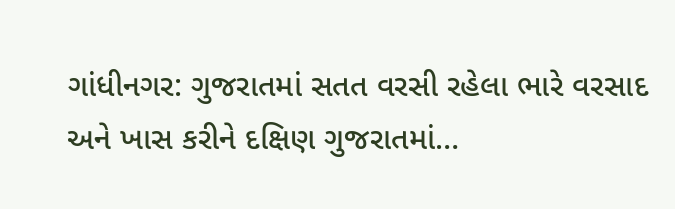ગાંધીનગર: ગુજરાતમાં સતત વરસી રહેલા ભારે વરસાદ અને ખાસ કરીને દક્ષિણ ગુજરાતમાં…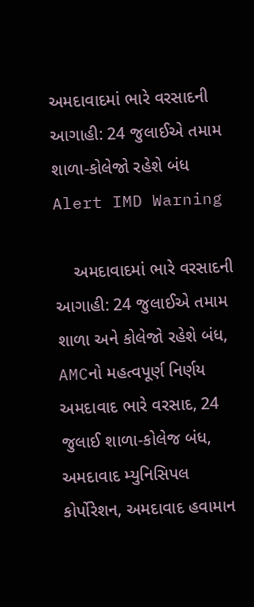અમદાવાદમાં ભારે વરસાદની આગાહી: 24 જુલાઈએ તમામ શાળા-કોલેજો રહેશે બંધ Alert IMD Warning

    અમદાવાદમાં ભારે વરસાદની આગાહી: 24 જુલાઈએ તમામ શાળા અને કોલેજો રહેશે બંધ, AMCનો મહત્વપૂર્ણ નિર્ણય અમદાવાદ ભારે વરસાદ, 24 જુલાઈ શાળા-કોલેજ બંધ, અમદાવાદ મ્યુનિસિપલ કોર્પોરેશન, અમદાવાદ હવામાન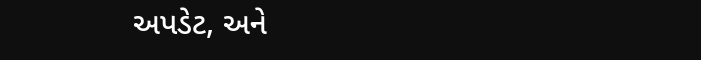અપડેટ, અને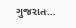ગુજરાત…